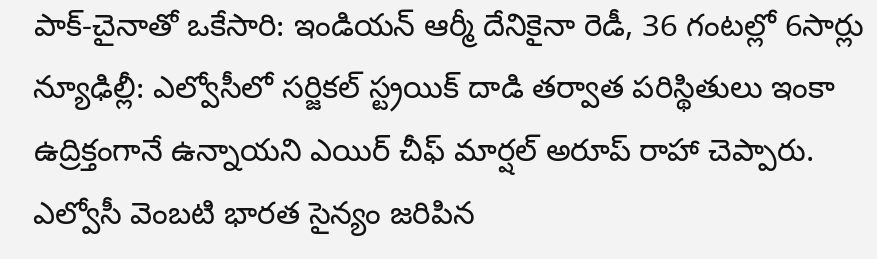పాక్-చైనాతో ఒకేసారి: ఇండియన్ ఆర్మీ దేనికైనా రెడీ, 36 గంటల్లో 6సార్లు
న్యూఢిల్లీ: ఎల్వోసీలో సర్జికల్ స్ట్రయిక్ దాడి తర్వాత పరిస్థితులు ఇంకా ఉద్రిక్తంగానే ఉన్నాయని ఎయిర్ చీఫ్ మార్షల్ అరూప్ రాహా చెప్పారు. ఎల్వోసీ వెంబటి భారత సైన్యం జరిపిన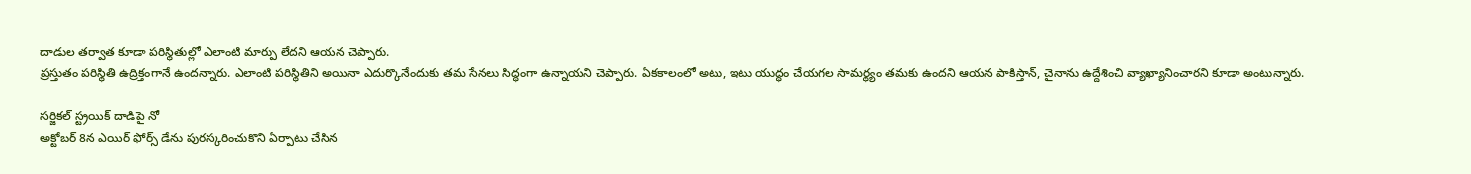దాడుల తర్వాత కూడా పరిస్థితుల్లో ఎలాంటి మార్పు లేదని ఆయన చెప్పారు.
ప్రస్తుతం పరిస్థితి ఉద్రిక్తంగానే ఉందన్నారు. ఎలాంటి పరిస్థితిని అయినా ఎదుర్కొనేందుకు తమ సేనలు సిద్ధంగా ఉన్నాయని చెప్పారు. ఏకకాలంలో అటు, ఇటు యుద్ధం చేయగల సామర్థ్యం తమకు ఉందని ఆయన పాకిస్తాన్, చైనాను ఉద్దేశించి వ్యాఖ్యానించారని కూడా అంటున్నారు.

సర్జికల్ స్ట్రయిక్ దాడిపై నో
అక్టోబర్ 8న ఎయిర్ ఫోర్స్ డేను పురస్కరించుకొని ఏర్పాటు చేసిన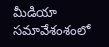మీడియా సమావేశంశంలో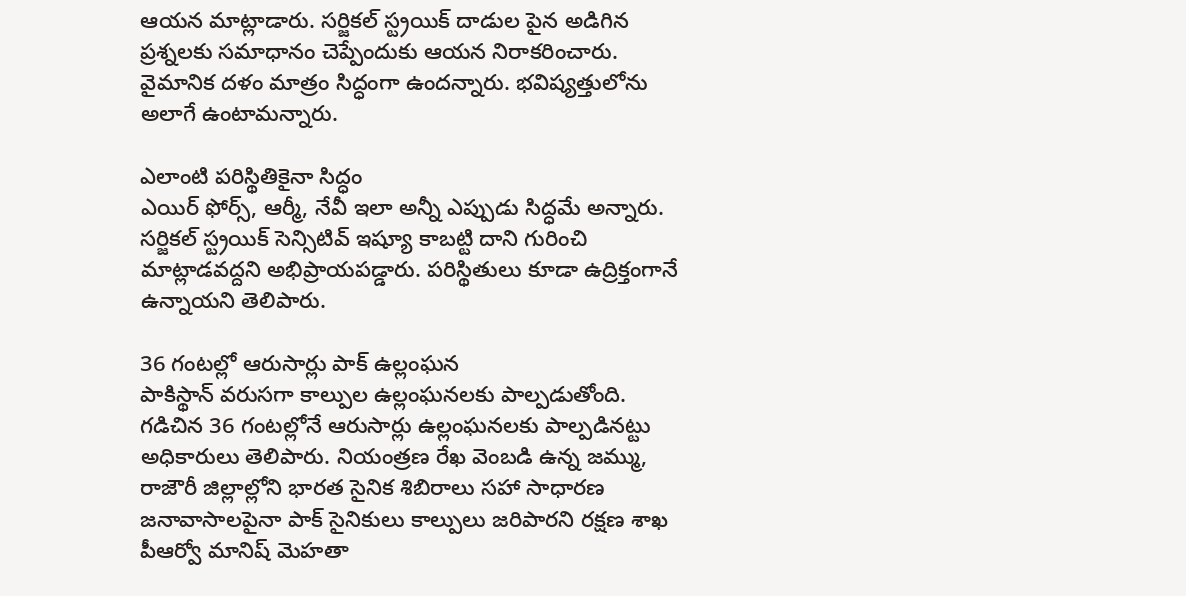ఆయన మాట్లాడారు. సర్జికల్ స్ట్రయిక్ దాడుల పైన అడిగిన ప్రశ్నలకు సమాధానం చెప్పేందుకు ఆయన నిరాకరించారు. వైమానిక దళం మాత్రం సిద్ధంగా ఉందన్నారు. భవిష్యత్తులోను అలాగే ఉంటామన్నారు.

ఎలాంటి పరిస్థితికైనా సిద్ధం
ఎయిర్ ఫోర్స్, ఆర్మీ, నేవీ ఇలా అన్నీ ఎప్పుడు సిద్ధమే అన్నారు. సర్జికల్ స్ట్రయిక్ సెన్సిటివ్ ఇష్యూ కాబట్టి దాని గురించి మాట్లాడవద్దని అభిప్రాయపడ్డారు. పరిస్థితులు కూడా ఉద్రిక్తంగానే ఉన్నాయని తెలిపారు.

36 గంటల్లో ఆరుసార్లు పాక్ ఉల్లంఘన
పాకిస్థాన్ వరుసగా కాల్పుల ఉల్లంఘనలకు పాల్పడుతోంది. గడిచిన 36 గంటల్లోనే ఆరుసార్లు ఉల్లంఘనలకు పాల్పడినట్టు అధికారులు తెలిపారు. నియంత్రణ రేఖ వెంబడి ఉన్న జమ్ము, రాజౌరీ జిల్లాల్లోని భారత సైనిక శిబిరాలు సహా సాధారణ జనావాసాలపైనా పాక్ సైనికులు కాల్పులు జరిపారని రక్షణ శాఖ పీఆర్వో మానిష్ మెహతా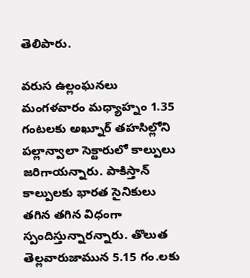తెలిపారు.

వరుస ఉల్లంఘనలు
మంగళవారం మధ్యాహ్నం 1.35 గంటలకు అఖ్నూర్ తహసిల్లోని పల్లాన్వాలా సెక్టారులో కాల్పులు జరిగాయన్నారు. పాకిస్తాన్ కాల్పులకు భారత సైనికులు తగిన తగిన విధంగా స్పందిస్తున్నారన్నారు. తొలుత తెల్లవారుజామున 5.15 గం.లకు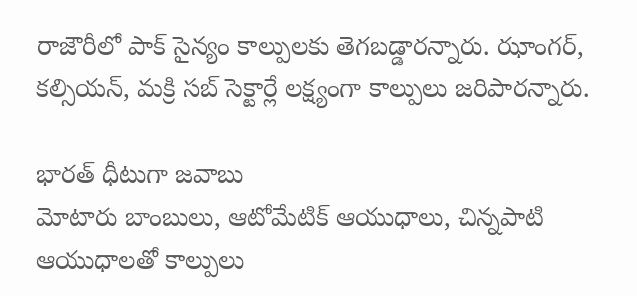రాజౌరీలో పాక్ సైన్యం కాల్పులకు తెగబడ్డారన్నారు. ఝాంగర్, కల్సియన్, మక్రి సబ్ సెక్టార్లే లక్ష్యంగా కాల్పులు జరిపారన్నారు.

భారత్ ధీటుగా జవాబు
మోటారు బాంబులు, ఆటోమేటిక్ ఆయుధాలు, చిన్నపాటి ఆయుధాలతో కాల్పులు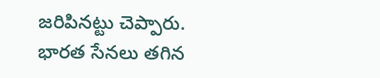జరిపినట్టు చెప్పారు. భారత సేనలు తగిన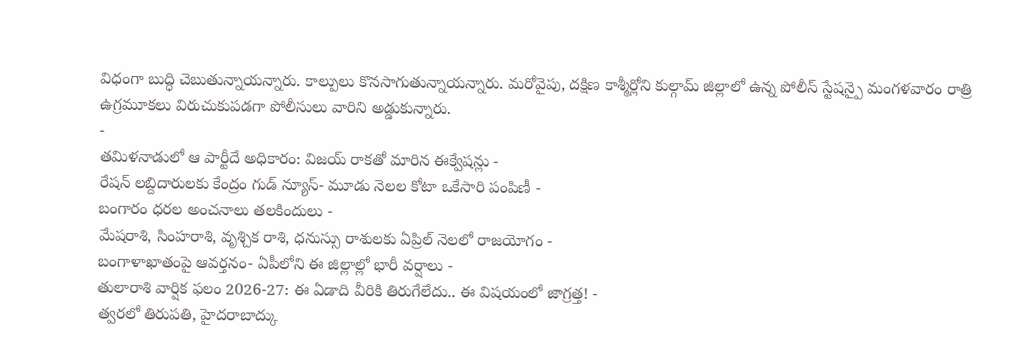విధంగా బుద్ధి చెబుతున్నాయన్నారు. కాల్పులు కొనసాగుతున్నాయన్నారు. మరోవైపు, దక్షిణ కాశ్మీర్లోని కుల్గామ్ జిల్లాలో ఉన్న పోలీస్ స్టేషన్పై మంగళవారం రాత్రి ఉగ్రమూకలు విరుచుకుపడగా పోలీసులు వారిని అడ్డుకున్నారు.
-
తమిళనాడులో ఆ పార్టీదే అధికారం: విజయ్ రాకతో మారిన ఈక్వేషన్లు -
రేషన్ లబ్దిదారులకు కేంద్రం గుడ్ న్యూస్- మూడు నెలల కోటా ఒకేసారి పంపిణీ -
బంగారం ధరల అంచనాలు తలకిందులు -
మేషరాశి, సింహరాశి, వృశ్చిక రాశి, ధనుస్సు రాశులకు ఏప్రిల్ నెలలో రాజయోగం -
బంగాళాఖాతంపై ఆవర్తనం- ఏపీలోని ఈ జిల్లాల్లో భారీ వర్షాలు -
తులారాశి వార్షిక ఫలం 2026-27: ఈ ఏడాది వీరికి తిరుగేలేదు.. ఈ విషయంలో జాగ్రత్త! -
త్వరలో తిరుపతి, హైదరాబాద్కు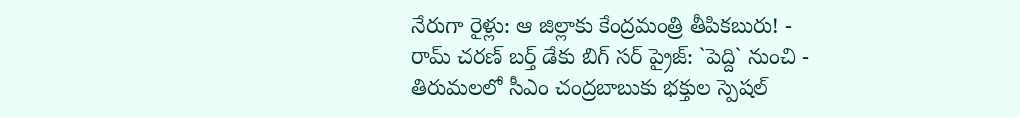నేరుగా రైళ్లు: ఆ జిల్లాకు కేంద్రమంత్రి తీపికబురు! -
రామ్ చరణ్ బర్త్ డేకు బిగ్ సర్ ప్రైజ్: `పెద్ది` నుంచి -
తిరుమలలో సీఎం చంద్రబాబుకు భక్తుల స్పెషల్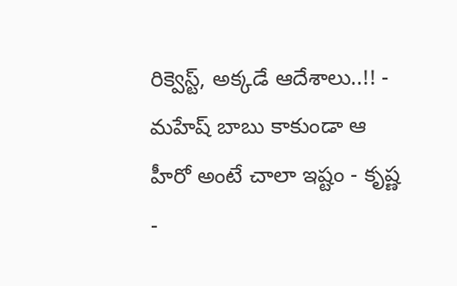రిక్వెస్ట్, అక్కడే ఆదేశాలు..!! -
మహేష్ బాబు కాకుండా ఆ హీరో అంటే చాలా ఇష్టం - కృష్ణ -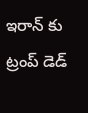ఇరాన్ కు ట్రంప్ డెడ్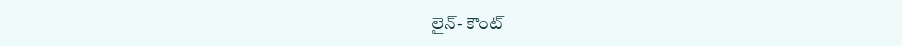లైన్- కౌంట్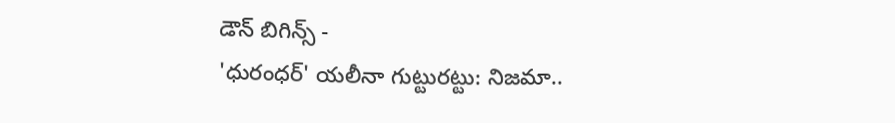డౌన్ బిగిన్స్ -
'ధురంధర్' యలీనా గుట్టురట్టు: నిజమా..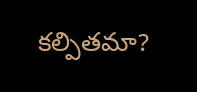కల్పితమా?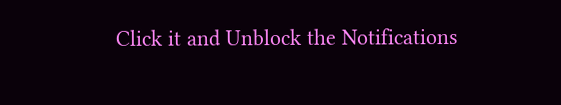Click it and Unblock the Notifications